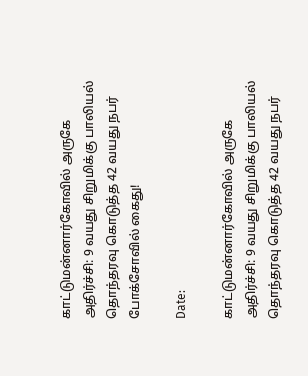காட்டுமன்னார்கோவில் அருகே அதிர்ச்சி: 9 வயது சிறுமிக்கு பாலியல் தொந்தரவு கொடுத்த 42 வயது நபர் போக்சோவில் கைது!

Date:

காட்டுமன்னார்கோவில் அருகே அதிர்ச்சி: 9 வயது சிறுமிக்கு பாலியல் தொந்தரவு கொடுத்த 42 வயது நபர்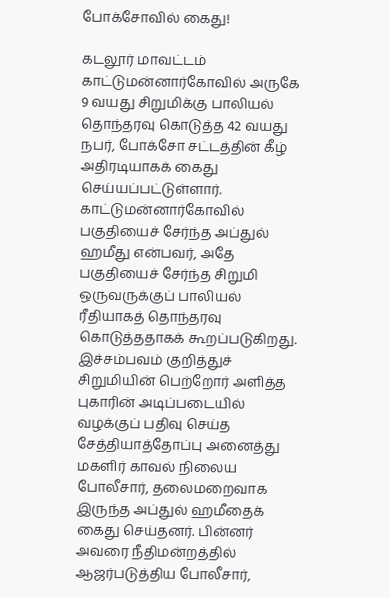போக்சோவில் கைது!

கடலூர் மாவட்டம் காட்டுமன்னார்கோவில் அருகே 9 வயது சிறுமிக்கு பாலியல் தொந்தரவு கொடுத்த 42 வயது நபர், போக்சோ சட்டத்தின் கீழ் அதிரடியாகக் கைது செய்யப்பட்டுள்ளார். காட்டுமன்னார்கோவில் பகுதியைச் சேர்ந்த அப்துல் ஹமீது என்பவர், அதே பகுதியைச் சேர்ந்த சிறுமி ஒருவருக்குப் பாலியல் ரீதியாகத் தொந்தரவு கொடுத்ததாகக் கூறப்படுகிறது. இச்சம்பவம் குறித்துச் சிறுமியின் பெற்றோர் அளித்த புகாரின் அடிப்படையில் வழக்குப் பதிவு செய்த சேத்தியாத்தோப்பு அனைத்து மகளிர் காவல் நிலைய போலீசார், தலைமறைவாக இருந்த அப்துல் ஹமீதைக் கைது செய்தனர். பின்னர் அவரை நீதிமன்றத்தில் ஆஜர்படுத்திய போலீசார்,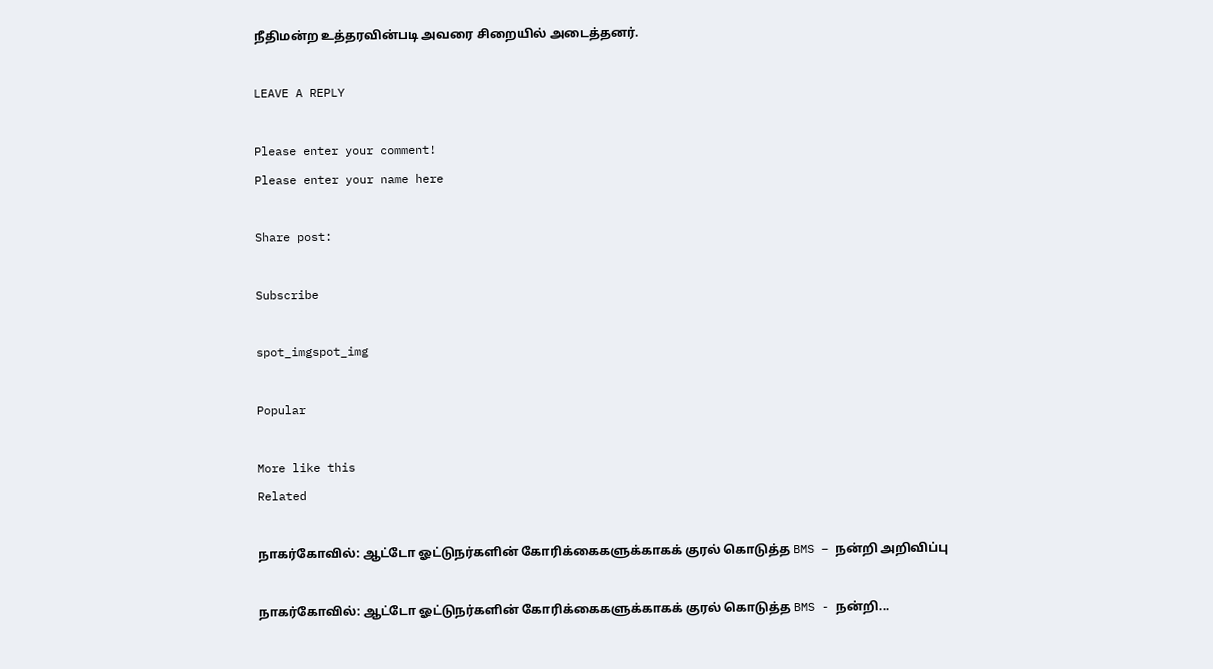நீதிமன்ற உத்தரவின்படி அவரை சிறையில் அடைத்தனர்.

LEAVE A REPLY

Please enter your comment!
Please enter your name here

Share post:

Subscribe

spot_imgspot_img

Popular

More like this
Related

நாகர்கோவில்: ஆட்டோ ஓட்டுநர்களின் கோரிக்கைகளுக்காகக் குரல் கொடுத்த BMS – நன்றி அறிவிப்பு

நாகர்கோவில்: ஆட்டோ ஓட்டுநர்களின் கோரிக்கைகளுக்காகக் குரல் கொடுத்த BMS - நன்றி...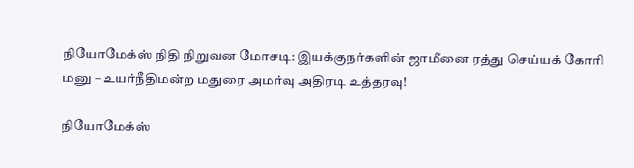நியோமேக்ஸ் நிதி நிறுவன மோசடி: இயக்குநர்களின் ஜாமீனை ரத்து செய்யக் கோரி மனு – உயர்நீதிமன்ற மதுரை அமர்வு அதிரடி உத்தரவு!

நியோமேக்ஸ்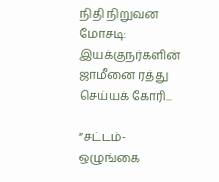நிதி நிறுவன மோசடி: இயக்குநர்களின் ஜாமீனை ரத்து செய்யக் கோரி...

“சட்டம்-ஒழுங்கை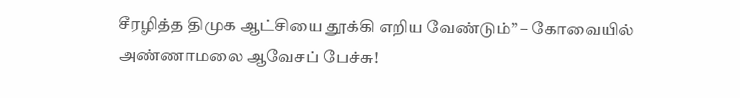சீரழித்த திமுக ஆட்சியை தூக்கி எறிய வேண்டும்” – கோவையில் அண்ணாமலை ஆவேசப் பேச்சு!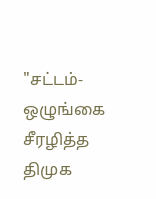"சட்டம்-ஒழுங்கை சீரழித்த திமுக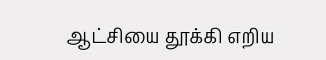ஆட்சியை தூக்கி எறிய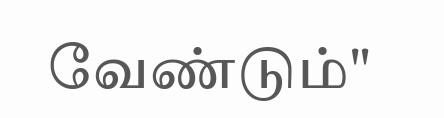வேண்டும்"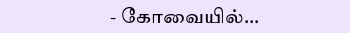- கோவையில்...